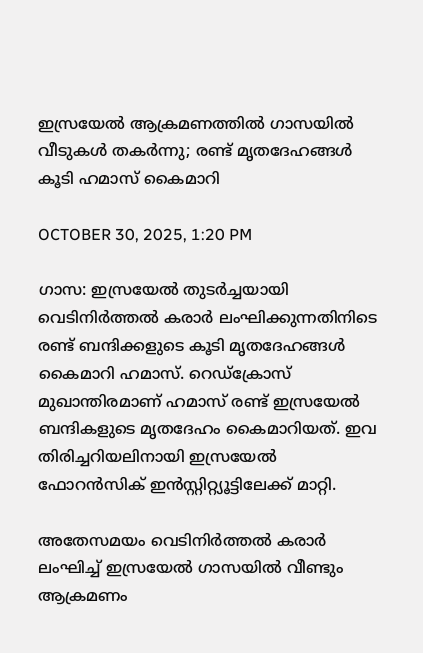ഇസ്രയേല്‍ ആക്രമണത്തില്‍ ഗാസയില്‍ വീടുകള്‍ തകര്‍ന്നു; രണ്ട് മൃതദേഹങ്ങള്‍ കൂടി ഹമാസ് കൈമാറി

OCTOBER 30, 2025, 1:20 PM

ഗാസ: ഇസ്രയേല്‍ തുടര്‍ച്ചയായി വെടിനിര്‍ത്തല്‍ കരാര്‍ ലംഘിക്കുന്നതിനിടെ രണ്ട് ബന്ദിക്കളുടെ കൂടി മൃതദേഹങ്ങള്‍ കൈമാറി ഹമാസ്. റെഡ്ക്രോസ് മുഖാന്തിരമാണ് ഹമാസ് രണ്ട് ഇസ്രയേല്‍ ബന്ദികളുടെ മൃതദേഹം കൈമാറിയത്. ഇവ തിരിച്ചറിയലിനായി ഇസ്രയേല്‍ ഫോറന്‍സിക് ഇന്‍സ്റ്റിറ്റ്യൂട്ടിലേക്ക് മാറ്റി.

അതേസമയം വെടിനിര്‍ത്തല്‍ കരാര്‍ ലംഘിച്ച് ഇസ്രയേല്‍ ഗാസയില്‍ വീണ്ടും ആക്രമണം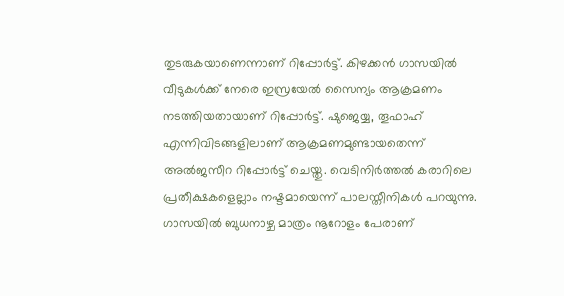തുടരുകയാണെന്നാണ് റിപ്പോര്‍ട്ട്. കിഴക്കന്‍ ഗാസയില്‍ വീടുകള്‍ക്ക് നേരെ ഇസ്രയേല്‍ സൈന്യം ആക്രമണം നടത്തിയതായാണ് റിപ്പോര്‍ട്ട്. ഷുജെയ്യ, തൂഫാഹ് എന്നിവിടങ്ങളിലാണ് ആക്രമണമുണ്ടായതെന്ന് അല്‍ജസീറ റിപ്പോര്‍ട്ട് ചെയ്തു. വെടിനിര്‍ത്തല്‍ കരാറിലെ പ്രതീക്ഷകളെല്ലാം നഷ്ടമായെന്ന് പാലസ്തീനികള്‍ പറയുന്നു. ഗാസയില്‍ ബുധനാഴ്ച മാത്രം നൂറോളം പേരാണ്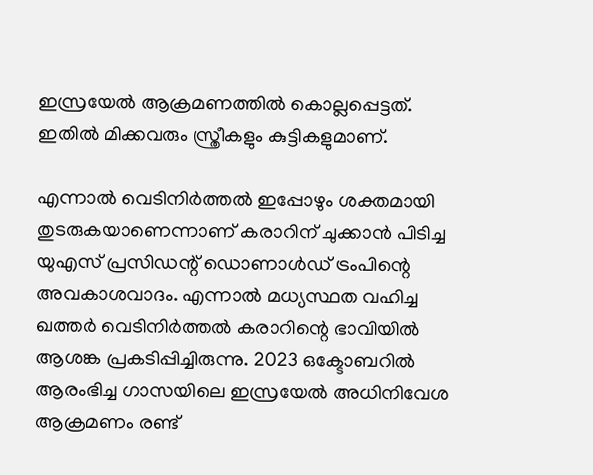ഇസ്രയേല്‍ ആക്രമണത്തില്‍ കൊല്ലപ്പെട്ടത്. ഇതില്‍ മിക്കവരും സ്ത്രീകളും കുട്ടികളുമാണ്.

എന്നാല്‍ വെടിനിര്‍ത്തല്‍ ഇപ്പോഴും ശക്തമായി തുടരുകയാണെന്നാണ് കരാറിന് ചുക്കാന്‍ പിടിച്ച യുഎസ് പ്രസിഡന്റ് ഡൊണാള്‍ഡ് ട്രംപിന്റെ അവകാശവാദം. എന്നാല്‍ മധ്യസ്ഥത വഹിച്ച ഖത്തര്‍ വെടിനിര്‍ത്തല്‍ കരാറിന്റെ ഭാവിയില്‍ ആശങ്ക പ്രകടിപ്പിച്ചിരുന്നു. 2023 ഒക്ടോബറില്‍ ആരംഭിച്ച ഗാസയിലെ ഇസ്രയേല്‍ അധിനിവേശ ആക്രമണം രണ്ട്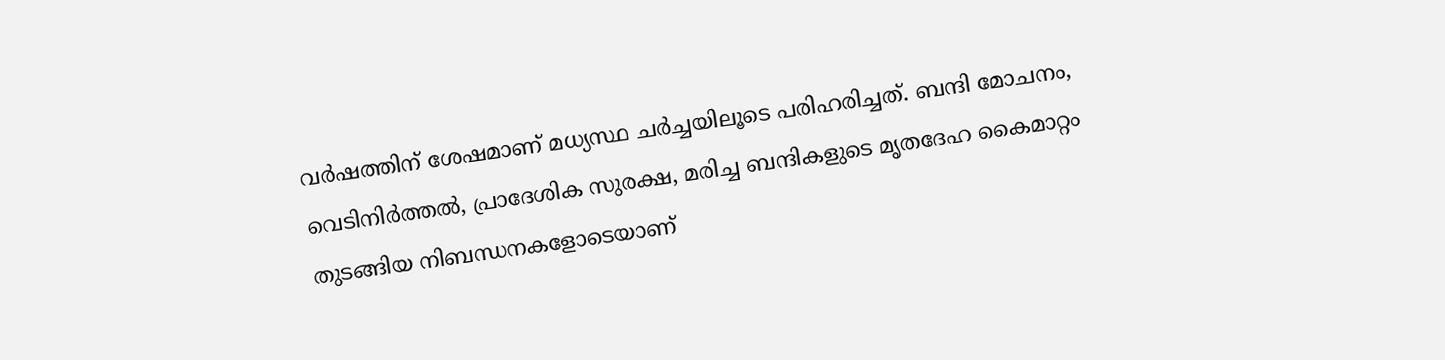വര്‍ഷത്തിന് ശേഷമാണ് മധ്യസ്ഥ ചര്‍ച്ചയിലൂടെ പരിഹരിച്ചത്. ബന്ദി മോചനം, വെടിനിര്‍ത്തല്‍, പ്രാദേശിക സുരക്ഷ, മരിച്ച ബന്ദികളുടെ മൃതദേഹ കൈമാറ്റം തുടങ്ങിയ നിബന്ധനകളോടെയാണ്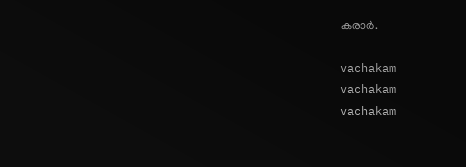കരാര്‍.

vachakam
vachakam
vachakam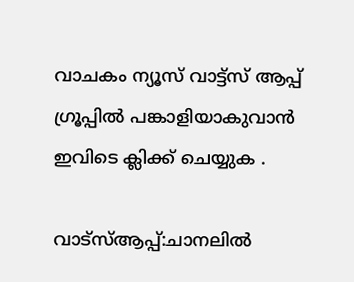വാചകം ന്യൂസ് വാട്ട്സ് ആപ്പ് ഗ്രൂപ്പിൽ പങ്കാളിയാകുവാൻ ഇവിടെ ക്ലിക്ക് ചെയ്യുക .

വാട്സ്ആപ്പ്:ചാനലിൽ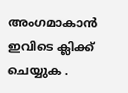അംഗമാകാൻ ഇവിടെ ക്ലിക്ക് ചെയ്യുക .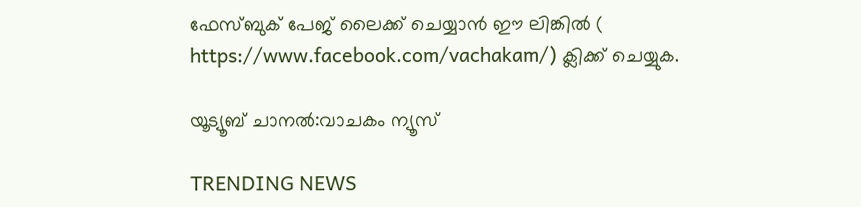ഫേസ്ബുക് പേജ് ലൈക്ക് ചെയ്യാൻ ഈ ലിങ്കിൽ (
https://www.facebook.com/vachakam/) ക്ലിക്ക് ചെയ്യുക.

യൂട്യൂബ് ചാനൽ:വാചകം ന്യൂസ്

TRENDING NEWS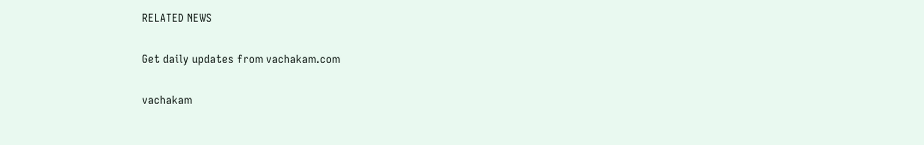RELATED NEWS

Get daily updates from vachakam.com

vachakam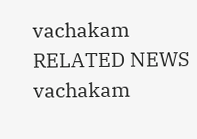vachakam
RELATED NEWS
vachakam